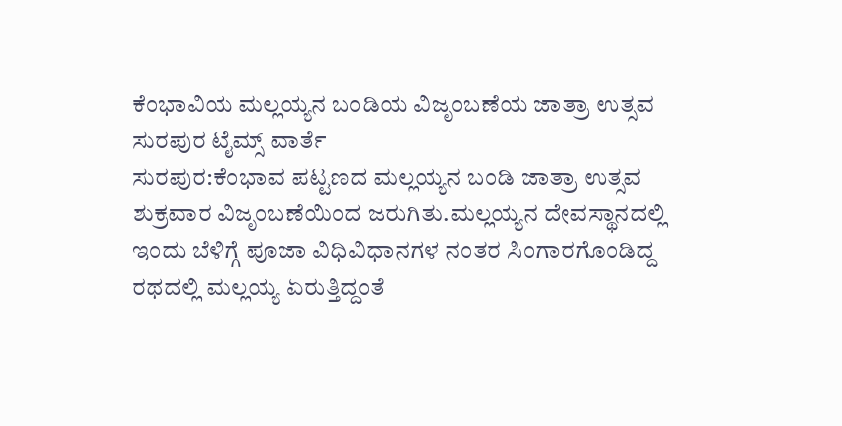ಕೆಂಭಾವಿಯ ಮಲ್ಲಯ್ಯನ ಬಂಡಿಯ ವಿಜೃಂಬಣೆಯ ಜಾತ್ರಾ ಉತ್ಸವ
ಸುರಪುರ ಟೈಮ್ಸ್ ವಾರ್ತೆ
ಸುರಪುರ:ಕೆಂಭಾವ ಪಟ್ಟಣದ ಮಲ್ಲಯ್ಯನ ಬಂಡಿ ಜಾತ್ರಾ ಉತ್ಸವ ಶುಕ್ರವಾರ ವಿಜೃಂಬಣೆಯಿಂದ ಜರುಗಿತು.ಮಲ್ಲಯ್ಯನ ದೇವಸ್ಥಾನದಲ್ಲಿ ಇಂದು ಬೆಳಿಗ್ಗೆ ಪೂಜಾ ವಿಧಿವಿಧಾನಗಳ ನಂತರ ಸಿಂಗಾರಗೊಂಡಿದ್ದ ರಥದಲ್ಲಿ ಮಲ್ಲಯ್ಯ ಏರುತ್ತಿದ್ದಂತೆ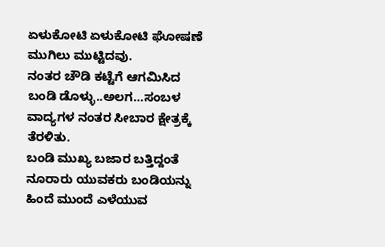ಏಳುಕೋಟಿ ಏಳುಕೋಟಿ ಘೋಷಣೆ ಮುಗಿಲು ಮುಟ್ಟಿದವು.
ನಂತರ ಚೌಡಿ ಕಟ್ಟೆಗೆ ಆಗಮಿಸಿದ ಬಂಡಿ ಡೊಳ್ಳು..ಅಲಗ…ಸಂಬಳ ವಾದ್ಯಗಳ ನಂತರ ಸೀಬಾರ ಕ್ಷೇತ್ರಕ್ಕೆ ತೆರಳಿತು.
ಬಂಡಿ ಮುಖ್ಯ ಬಜಾರ ಬತ್ತಿದ್ದಂತೆ ನೂರಾರು ಯುವಕರು ಬಂಡಿಯನ್ನು ಹಿಂದೆ ಮುಂದೆ ಎಳೆಯುವ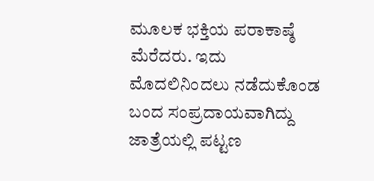ಮೂಲಕ ಭಕ್ತಿಯ ಪರಾಕಾಷ್ಠೆ ಮೆರೆದರು. ಇದು ಮೊದಲಿನಿಂದಲು ನಡೆದುಕೊಂಡ ಬಂದ ಸಂಪ್ರದಾಯವಾಗಿದ್ದು ಜಾತ್ರೆಯಲ್ಲಿ ಪಟ್ಟಣ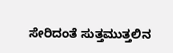ಸೇರಿದಂತೆ ಸುತ್ತಮುತ್ತಲಿನ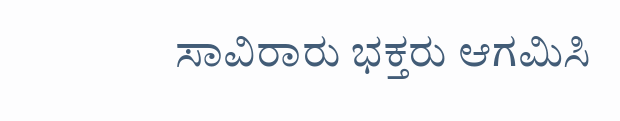ಸಾವಿರಾರು ಭಕ್ತರು ಆಗಮಿಸಿ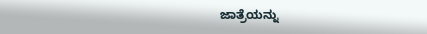ಜಾತ್ರೆಯನ್ನು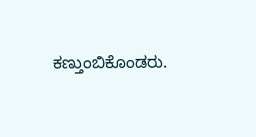ಕಣ್ತುಂಬಿಕೊಂಡರು.